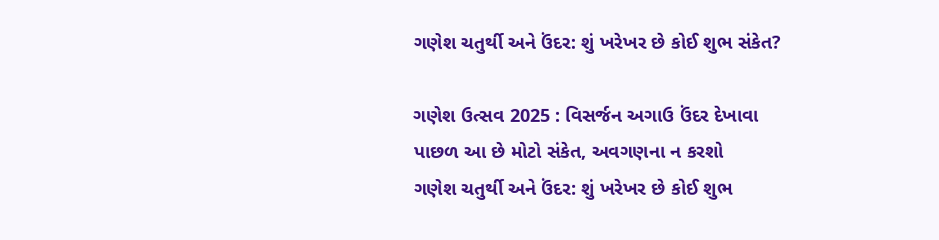ગણેશ ચતુર્થી અને ઉંદર: શું ખરેખર છે કોઈ શુભ સંકેત?

ગણેશ ઉત્સવ 2025 : વિસર્જન અગાઉ ઉંદર દેખાવા પાછળ આ છે મોટો સંકેત, અવગણના ન કરશો
ગણેશ ચતુર્થી અને ઉંદર: શું ખરેખર છે કોઈ શુભ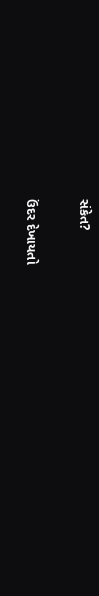સંકેત?

ઉંદર દેખાયતો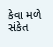કેવા મળે સંકેત